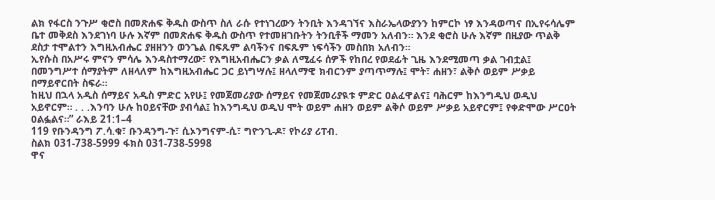ልክ የፋርስ ንጉሥ ቂሮስ በመጽሐፍ ቅዱስ ውስጥ ስለ ራሱ የተነገረውን ትንቢት እንዳገኘና እስራኤላውያንን ከምርኮ ነፃ እንዳወጣና በኢየሩሳሌም ቤተ መቅደስ እንደገነባ ሁሉ እኛም በመጽሐፍ ቅዱስ ውስጥ የተመዘገቡትን ትንቢቶች ማመን አለብን። እንደ ቂሮስ ሁሉ እኛም በዚያው ጥልቅ ደስታ ተሞልተን እግዚአብሔር ያዘዘንን ወንጌል በፍጹም ልባችንና በፍጹም ነፍሳችን መስበክ አለብን።
ኢየሱስ በአሥሩ ምናን ምሳሌ እንዳስተማረው፣ የእግዚአብሔርን ቃል ለሚፈሩ ሰዎች የከበረ የወደፊት ጊዜ እንደሚመጣ ቃል ገብቷል፤ በመንግሥተ ሰማያትም ለዘላለም ከእግዚአብሔር ጋር ይነግሣሉ፤ ዘላለማዊ ክብርንም ያጣጥማሉ፤ ሞት፣ ሐዘን፣ ልቅሶ ወይም ሥቃይ በማይኖርበት ስፍራ።
ከዚህ በኋላ አዲስ ሰማይና አዲስ ምድር አየሁ፤ የመጀመሪያው ሰማይና የመጀመሪያዪቱ ምድር ዐልፈዋልና፤ ባሕርም ከእንግዲህ ወዲህ አይኖርም። . . .እንባን ሁሉ ከዐይናቸው ያብሳል፤ ከእንግዲህ ወዲህ ሞት ወይም ሐዘን ወይም ልቅሶ ወይም ሥቃይ አይኖርም፤ የቀድሞው ሥርዐት ዐልፏልና።” ራእይ 21:1–4
119 የቡንዳንግ ፖ.ሳ.ቁ፣ ቡንዳንግ-ጉ፣ ሲኦንግናም-ሲ፣ ግዮንጊ-ዶ፣ የኮሪያ ሪፐብ.
ስልክ 031-738-5999 ፋክስ 031-738-5998
ዋና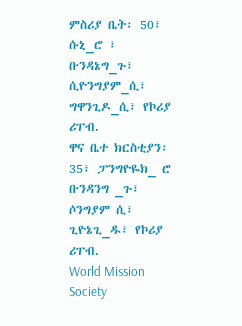ምስሪያ ቤት፡ 50፣ ሱኒ_ሮ ፣ ቡንዳኔግ_ጉ፣ ሲዮንግያም_ሲ፣ ግዋንጊዶ_ሲ፣ የኮሪያ ሪፐብ.
ዋና ቤተ ክርስቲያን፡ 35፣ ፓንግዮዬክ_ ሮ ቡንዳንግ _ጉ፣ ሶንግያም ሲ፣ ጊዮኔጊ_ዱ፣ የኮሪያ ሪፐብ.
World Mission Society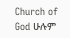Church of God ሁሉም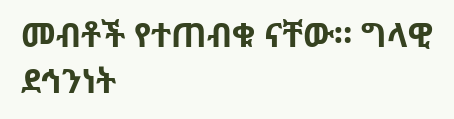መብቶች የተጠብቁ ናቸው። ግላዊ ደኅንነት